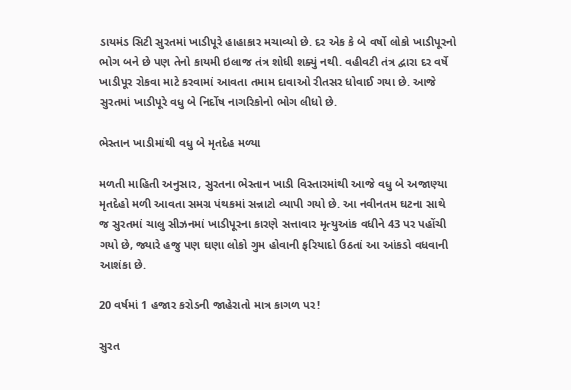ડાયમંડ સિટી સુરતમાં ખાડીપૂરે હાહાકાર મચાવ્યો છે. દર એક કે બે વર્ષો લોકો ખાડીપૂરનો ભોગ બને છે પણ તેનો કાયમી ઇલાજ તંત્ર શોધી શક્યું નથી. વહીવટી તંત્ર દ્વારા દર વર્ષે ખાડીપૂર રોકવા માટે કરવામાં આવતા તમામ દાવાઓ રીતસર ધોવાઈ ગયા છે. આજે સુરતમાં ખાડીપૂરે વધુ બે નિર્દોષ નાગરિકોનો ભોગ લીધો છે.

ભેસ્તાન ખાડીમાંથી વધુ બે મૃતદેહ મળ્યા

મળતી માહિતી અનુસાર, સુરતના ભેસ્તાન ખાડી વિસ્તારમાંથી આજે વધુ બે અજાણ્યા મૃતદેહો મળી આવતા સમગ્ર પંથકમાં સન્નાટો વ્યાપી ગયો છે. આ નવીનતમ ઘટના સાથે જ સુરતમાં ચાલુ સીઝનમાં ખાડીપૂરના કારણે સત્તાવાર મૃત્યુઆંક વધીને 43 પર પહોંચી ગયો છે, જ્યારે હજુ પણ ઘણા લોકો ગુમ હોવાની ફરિયાદો ઉઠતાં આ આંકડો વધવાની આશંકા છે.

20 વર્ષમાં 1 હજાર કરોડની જાહેરાતો માત્ર કાગળ પર!

સુરત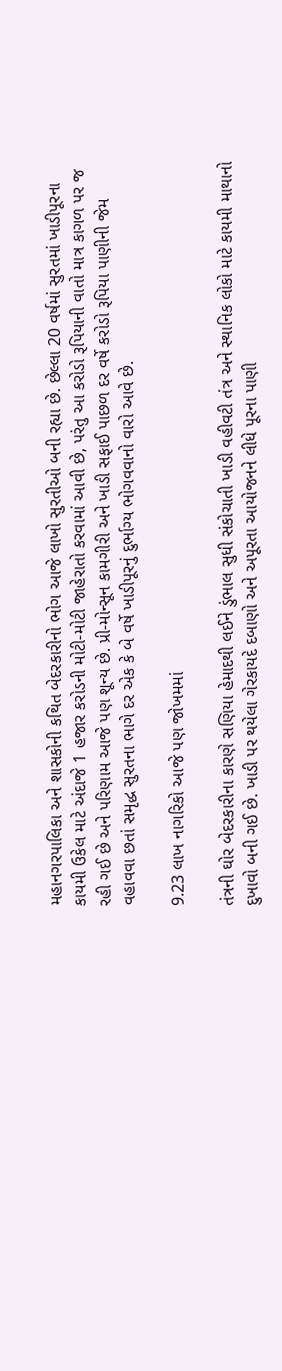મહાનગરપાલિકા અને શાસકોની કથિત બેદરકારીનો ભોગ આજે લાખો સુરતીઓ બની રહ્યા છે. છેલ્લા 20 વર્ષમાં સુરતમાં ખાડીપૂરના કાયમી ઉકેલ માટે અંદાજે 1 હજાર કરોડની મોટી-મોટી જાહેરાતો કરવામાં આવી છે, પરંતુ આ કરોડો રૂપિયાની વાતો માત્ર કાગળ પર જ રહી ગઈ છે અને પરિણામ આજે પણ શૂન્ય છે. પ્રી-મોન્સૂન કામગીરી અને ખાડી સફાઈ પાછળ દર વર્ષે કરોડો રૂપિયા પાણીની જેમ વહાવવા છતાં સમૃદ્ધ સુરતના ભાગે દર એક કે બે વર્ષે ખાડીપૂરનું દુર્ભાગ્ય ભોગવવાનો વારો આવે છે.

9.23 લાખ નાગરિકો આજે પણ જોખમમાં

તંત્રની ઘોર બેદરકારીના કારણે સણિયા હેમાદથી લઈને ડુંભાલ સુધી સંકોચાતી ખાડી વહીવટી તંત્ર અને સ્થાનિક લોકો માટે કાયમી માથાનો દુખાવો બની ગઈ છે. ખાડી પર થયેલા ગેરકાયદે દબાણો અને અપૂરતા આયોજનને લીધે પૂરના પાણી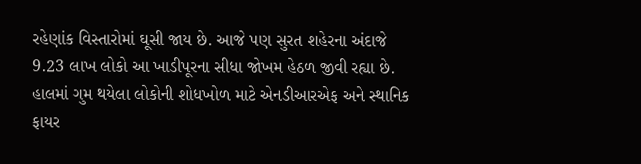રહેણાંક વિસ્તારોમાં ઘૂસી જાય છે. આજે પણ સુરત શહેરના અંદાજે 9.23 લાખ લોકો આ ખાડીપૂરના સીધા જોખમ હેઠળ જીવી રહ્યા છે. હાલમાં ગુમ થયેલા લોકોની શોધખોળ માટે એનડીઆરએફ અને સ્થાનિક ફાયર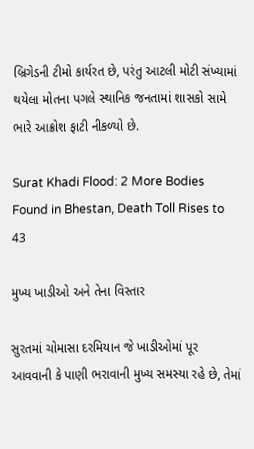બ્રિગેડની ટીમો કાર્યરત છે, પરંતુ આટલી મોટી સંખ્યામાં થયેલા મોતના પગલે સ્થાનિક જનતામાં શાસકો સામે ભારે આક્રોશ ફાટી નીકળ્યો છે.

Surat Khadi Flood: 2 More Bodies Found in Bhestan, Death Toll Rises to 43

મુખ્ય ખાડીઓ અને તેના વિસ્તાર

સુરતમાં ચોમાસા દરમિયાન જે ખાડીઓમાં પૂર આવવાની કે પાણી ભરાવાની મુખ્ય સમસ્યા રહે છે, તેમાં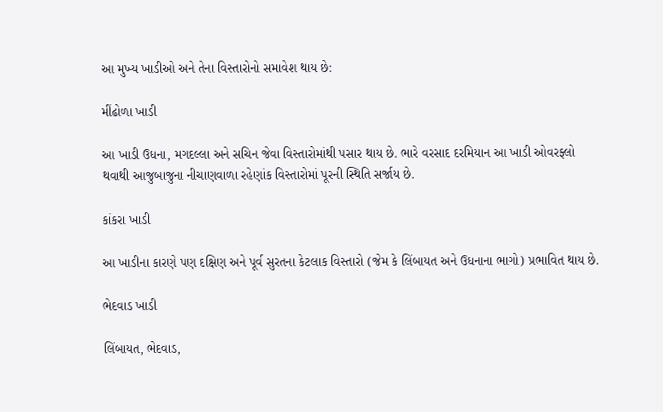આ મુખ્ય ખાડીઓ અને તેના વિસ્તારોનો સમાવેશ થાય છે:

મીંઢોળા ખાડી

આ ખાડી ઉધના, મગદલ્લા અને સચિન જેવા વિસ્તારોમાંથી પસાર થાય છે. ભારે વરસાદ દરમિયાન આ ખાડી ઓવરફ્લો થવાથી આજુબાજુના નીચાણવાળા રહેણાંક વિસ્તારોમાં પૂરની સ્થિતિ સર્જાય છે.

કાંકરા ખાડી

આ ખાડીના કારણે પણ દક્ષિણ અને પૂર્વ સુરતના કેટલાક વિસ્તારો (જેમ કે લિંબાયત અને ઉધનાના ભાગો) પ્રભાવિત થાય છે.

ભેદવાડ ખાડી

લિંબાયત, ભેદવાડ,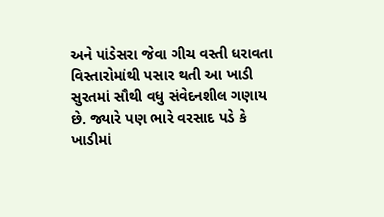અને પાંડેસરા જેવા ગીચ વસ્તી ધરાવતા વિસ્તારોમાંથી પસાર થતી આ ખાડી સુરતમાં સૌથી વધુ સંવેદનશીલ ગણાય છે. જ્યારે પણ ભારે વરસાદ પડે કે ખાડીમાં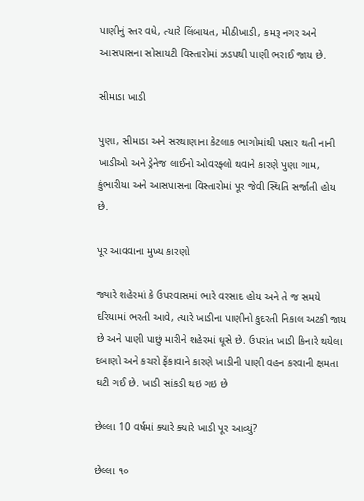પાણીનું સ્તર વધે, ત્યારે લિંબાયત, મીઠીખાડી, કમરૂ નગર અને આસપાસના સોસાયટી વિસ્તારોમાં ઝડપથી પાણી ભરાઈ જાય છે.

સીમાડા ખાડી

પુણા, સીમાડા અને સરથાણાના કેટલાક ભાગોમાંથી પસાર થતી નાની ખાડીઓ અને ડ્રેનેજ લાઈનો ઓવરફ્લો થવાને કારણે પુણા ગામ, કુંભારીયા અને આસપાસના વિસ્તારોમાં પૂર જેવી સ્થિતિ સર્જાતી હોય છે.

પૂર આવવાના મુખ્ય કારણો

જ્યારે શહેરમાં કે ઉપરવાસમાં ભારે વરસાદ હોય અને તે જ સમયે દરિયામાં ભરતી આવે, ત્યારે ખાડીના પાણીનો કુદરતી નિકાલ અટકી જાય છે અને પાણી પાછું મારીને શહેરમાં ઘૂસે છે. ઉપરાંત ખાડી કિનારે થયેલા દબાણો અને કચરો ફેંકાવાને કારણે ખાડીની પાણી વહન કરવાની ક્ષમતા ઘટી ગઈ છે. ખાડી સાંકડી થઇ ગઇ છે

છેલ્લા 10 વર્ષમાં ક્યારે ક્યારે ખાડી પૂર આવ્યું?

છેલ્લા ૧૦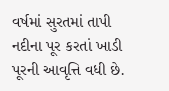વર્ષમાં સુરતમાં તાપી નદીના પૂર કરતાં ખાડી પૂરની આવૃત્તિ વધી છે.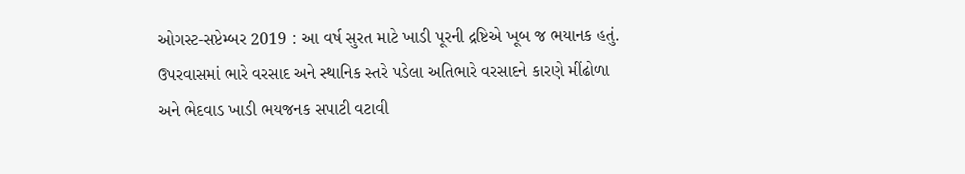ઓગસ્ટ-સપ્ટેમ્બર 2019 : આ વર્ષ સુરત માટે ખાડી પૂરની દ્રષ્ટિએ ખૂબ જ ભયાનક હતું. ઉપરવાસમાં ભારે વરસાદ અને સ્થાનિક સ્તરે પડેલા અતિભારે વરસાદને કારણે મીંઢોળા અને ભેદવાડ ખાડી ભયજનક સપાટી વટાવી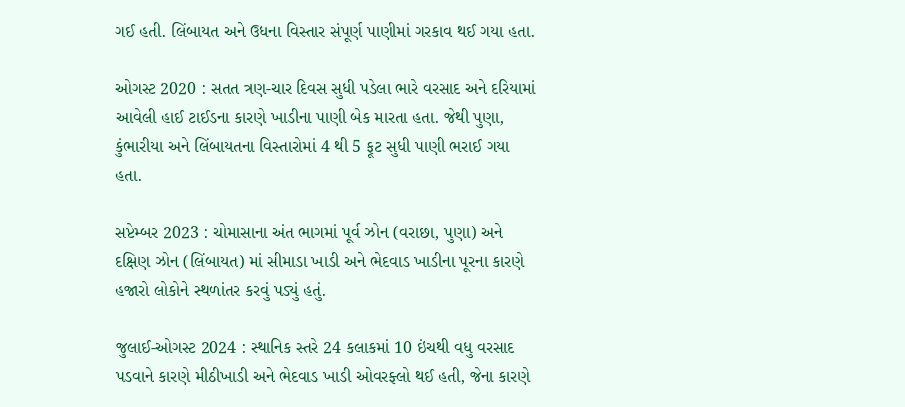ગઈ હતી. લિંબાયત અને ઉધના વિસ્તાર સંપૂર્ણ પાણીમાં ગરકાવ થઈ ગયા હતા.

ઓગસ્ટ 2020 : સતત ત્રણ-ચાર દિવસ સુધી પડેલા ભારે વરસાદ અને દરિયામાં આવેલી હાઈ ટાઈડના કારણે ખાડીના પાણી બેક મારતા હતા. જેથી પુણા, કુંભારીયા અને લિંબાયતના વિસ્તારોમાં 4 થી 5 ફૂટ સુધી પાણી ભરાઈ ગયા હતા.

સપ્ટેમ્બર 2023 : ચોમાસાના અંત ભાગમાં પૂર્વ ઝોન (વરાછા, પુણા) અને દક્ષિણ ઝોન (લિંબાયત) માં સીમાડા ખાડી અને ભેદવાડ ખાડીના પૂરના કારણે હજારો લોકોને સ્થળાંતર કરવું પડ્યું હતું.

જુલાઈ-ઓગસ્ટ 2024 : સ્થાનિક સ્તરે 24 કલાકમાં 10 ઇંચથી વધુ વરસાદ પડવાને કારણે મીઠીખાડી અને ભેદવાડ ખાડી ઓવરફ્લો થઈ હતી, જેના કારણે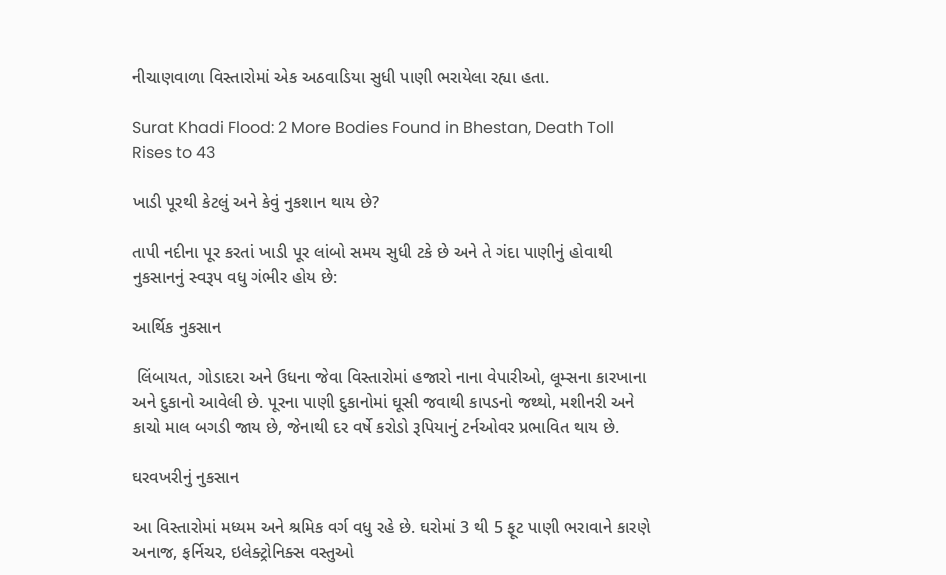નીચાણવાળા વિસ્તારોમાં એક અઠવાડિયા સુધી પાણી ભરાયેલા રહ્યા હતા.

Surat Khadi Flood: 2 More Bodies Found in Bhestan, Death Toll Rises to 43

ખાડી પૂરથી કેટલું અને કેવું નુકશાન થાય છે?

તાપી નદીના પૂર કરતાં ખાડી પૂર લાંબો સમય સુધી ટકે છે અને તે ગંદા પાણીનું હોવાથી નુકસાનનું સ્વરૂપ વધુ ગંભીર હોય છે:

આર્થિક નુકસાન

 લિંબાયત, ગોડાદરા અને ઉધના જેવા વિસ્તારોમાં હજારો નાના વેપારીઓ, લૂમ્સના કારખાના અને દુકાનો આવેલી છે. પૂરના પાણી દુકાનોમાં ઘૂસી જવાથી કાપડનો જથ્થો, મશીનરી અને કાચો માલ બગડી જાય છે, જેનાથી દર વર્ષે કરોડો રૂપિયાનું ટર્નઓવર પ્રભાવિત થાય છે.

ઘરવખરીનું નુકસાન

આ વિસ્તારોમાં મધ્યમ અને શ્રમિક વર્ગ વધુ રહે છે. ઘરોમાં 3 થી 5 ફૂટ પાણી ભરાવાને કારણે અનાજ, ફર્નિચર, ઇલેક્ટ્રોનિક્સ વસ્તુઓ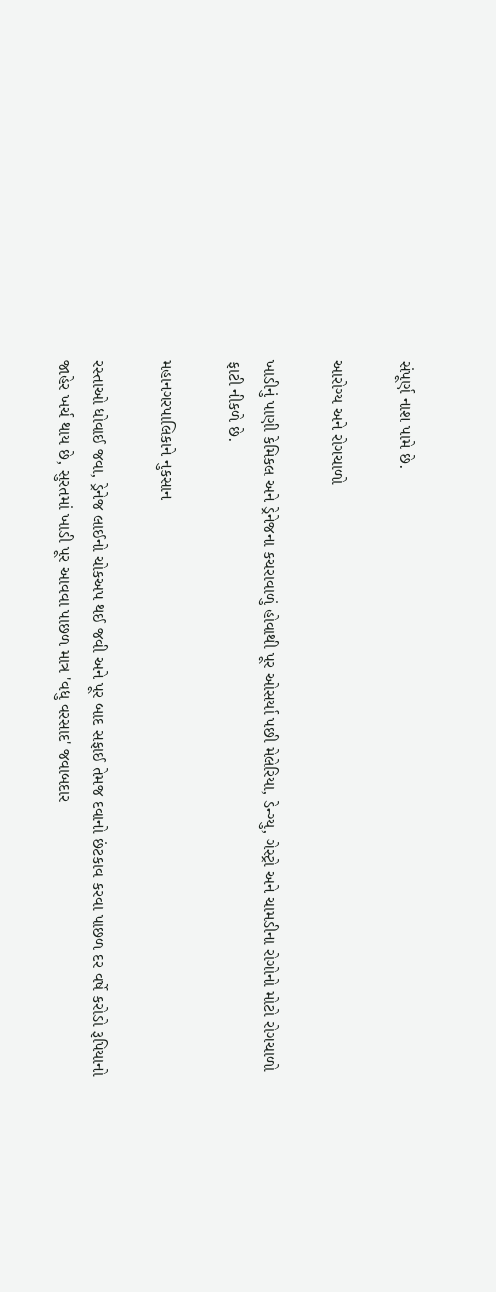સંપૂર્ણ નાશ પામે છે.

આરોગ્ય અને રોગચાળો

ખાડીનું પાણી કેમિકલ અને ડ્રેનેજના કચરાવાળું હોવાથી પૂર ઓસર્યા પછી મેલેરિયા, ડેન્ગ્યુ, ગેસ્ટ્રો અને ચામડીના રોગોનો મોટો રોગચાળો ફાટી નીકળે છે.

મહાનગરપાલિકાને નુકસાન

રસ્તાઓ ધોવાઈ જવા, ડ્રેનેજ લાઈનો ચોકઅપ થઈ જવી અને પૂર બાદ સફાઈ તેમજ દવાનો છંટકાવ કરવા પાછળ દર વર્ષે કરોડો રૂપિયાનો જાહેર ખર્ચ થાય છે, સુરતમાં ખાડી પૂર આવવા પાછળ માત્ર 'વધુ વરસાદ' જવાબદાર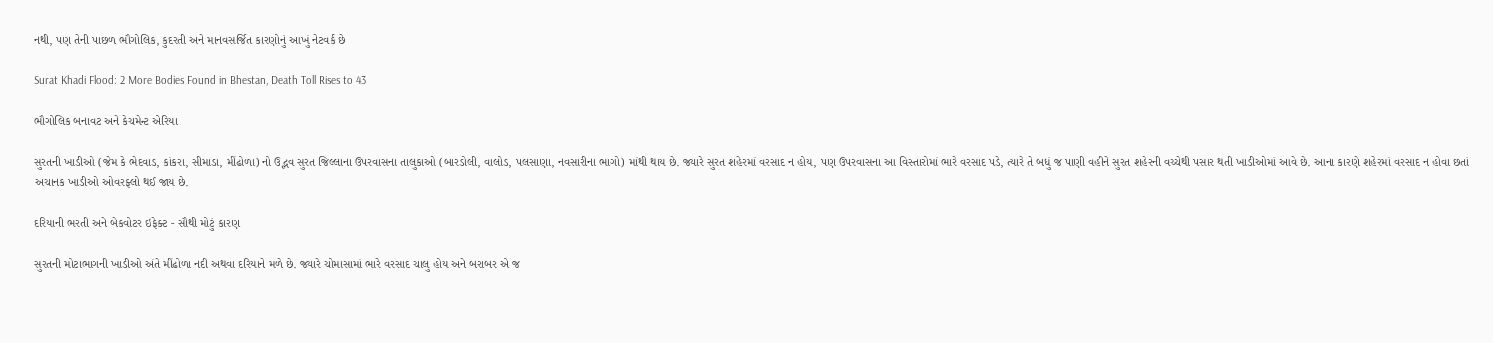નથી, પણ તેની પાછળ ભૌગોલિક, કુદરતી અને માનવસર્જિત કારણોનું આખું નેટવર્ક છે

Surat Khadi Flood: 2 More Bodies Found in Bhestan, Death Toll Rises to 43

ભૌગોલિક બનાવટ અને કેચમેન્ટ એરિયા

સુરતની ખાડીઓ (જેમ કે ભેદવાડ, કાંકરા, સીમાડા, મીંઢોળા) નો ઉદ્ભવ સુરત જિલ્લાના ઉપરવાસના તાલુકાઓ (બારડોલી, વાલોડ, પલસાણા, નવસારીના ભાગો) માંથી થાય છે. જ્યારે સુરત શહેરમાં વરસાદ ન હોય, પણ ઉપરવાસના આ વિસ્તારોમાં ભારે વરસાદ પડે, ત્યારે તે બધું જ પાણી વહીને સુરત શહેરની વચ્ચેથી પસાર થતી ખાડીઓમાં આવે છે. આના કારણે શહેરમાં વરસાદ ન હોવા છતાં અચાનક ખાડીઓ ઓવરફ્લો થઈ જાય છે.

દરિયાની ભરતી અને બેકવોટર ઇફેક્ટ - સૌથી મોટું કારણ

સુરતની મોટાભાગની ખાડીઓ અંતે મીંઢોળા નદી અથવા દરિયાને મળે છે. જ્યારે ચોમાસામાં ભારે વરસાદ ચાલુ હોય અને બરાબર એ જ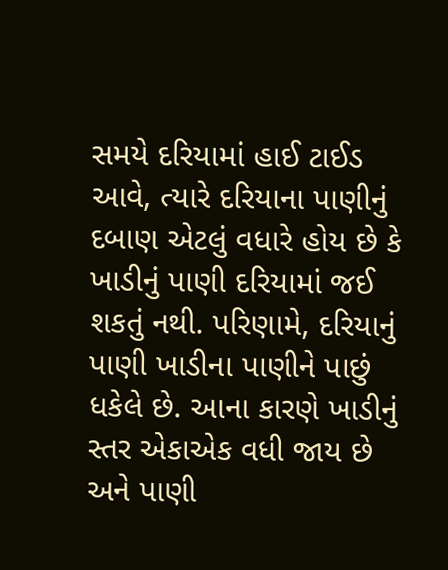સમયે દરિયામાં હાઈ ટાઈડ આવે, ત્યારે દરિયાના પાણીનું દબાણ એટલું વધારે હોય છે કે ખાડીનું પાણી દરિયામાં જઈ શકતું નથી. પરિણામે, દરિયાનું પાણી ખાડીના પાણીને પાછું ધકેલે છે. આના કારણે ખાડીનું સ્તર એકાએક વધી જાય છે અને પાણી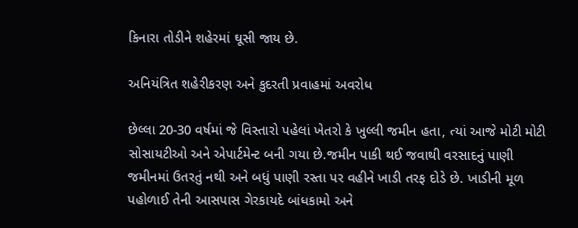કિનારા તોડીને શહેરમાં ઘૂસી જાય છે.

અનિયંત્રિત શહેરીકરણ અને કુદરતી પ્રવાહમાં અવરોધ

છેલ્લા 20-30 વર્ષમાં જે વિસ્તારો પહેલાં ખેતરો કે ખુલ્લી જમીન હતા, ત્યાં આજે મોટી મોટી સોસાયટીઓ અને એપાર્ટમેન્ટ બની ગયા છે.જમીન પાકી થઈ જવાથી વરસાદનું પાણી જમીનમાં ઉતરતું નથી અને બધું પાણી રસ્તા પર વહીને ખાડી તરફ દોડે છે. ખાડીની મૂળ પહોળાઈ તેની આસપાસ ગેરકાયદે બાંધકામો અને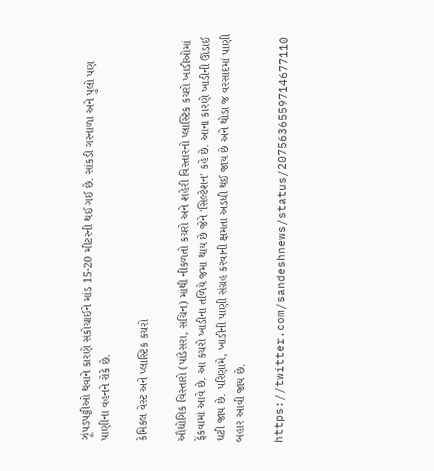ઝૂંપડપટ્ટીઓ થવાને કારણે સંકોચાઈને માંડ 15-20 મીટરની થઈ ગઈ છે. સાંકડી ગરનાળા અને પુલો પણ પાણીના વહનને રોકે છે.

કેમિકલ વેસ્ટ અને પ્લાસ્ટિક કચરો

ઔદ્યોગિક વિસ્તારો (પાંડેસરા, સચિન) માંથી નીકળતો કચરો અને શહેરી વિસ્તારનો પ્લાસ્ટિક કચરો ખાડીઓમાં ફેંકવામાં આવે છે. આ કચરો ખાડીના તળિયે જમા થાય છે જેને 'સિલ્ટેશન' કહે છે. આના કારણે ખાડીની ઊંડાઈ ઘટી જાય છે. પરિણામે, ખાડીની પાણી સંગ્રહ કરવાની ક્ષમતા અડધી થઈ જાય છે અને થોડા જ વરસાદમાં પાણી બહાર આવી જાય છે.

https://twitter.com/sandeshnews/status/2075636559714677110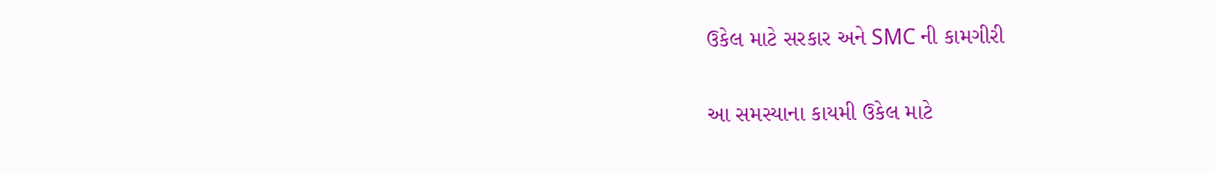ઉકેલ માટે સરકાર અને SMC ની કામગીરી

આ સમસ્યાના કાયમી ઉકેલ માટે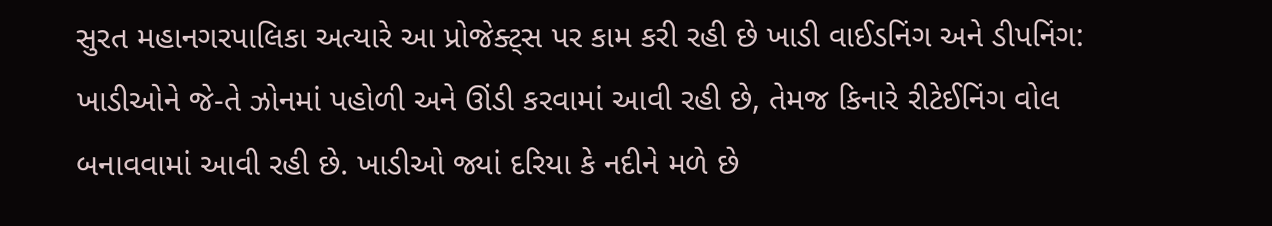સુરત મહાનગરપાલિકા અત્યારે આ પ્રોજેક્ટ્સ પર કામ કરી રહી છે ખાડી વાઈડનિંગ અને ડીપનિંગ: ખાડીઓને જે-તે ઝોનમાં પહોળી અને ઊંડી કરવામાં આવી રહી છે, તેમજ કિનારે રીટેઈનિંગ વોલ બનાવવામાં આવી રહી છે. ખાડીઓ જ્યાં દરિયા કે નદીને મળે છે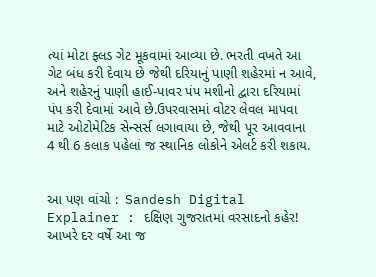ત્યાં મોટા ફ્લડ ગેટ મૂકવામાં આવ્યા છે. ભરતી વખતે આ ગેટ બંધ કરી દેવાય છે જેથી દરિયાનું પાણી શહેરમાં ન આવે, અને શહેરનું પાણી હાઈ-પાવર પંપ મશીનો દ્વારા દરિયામાં પંપ કરી દેવામાં આવે છે.ઉપરવાસમાં વોટર લેવલ માપવા માટે ઓટોમેટિક સેન્સર્સ લગાવાયા છે, જેથી પૂર આવવાના 4 થી 6 કલાક પહેલાં જ સ્થાનિક લોકોને એલર્ટ કરી શકાય.


આ પણ વાંચો :  Sandesh Digital Explainer : દક્ષિણ ગુજરાતમાં વરસાદનો કહેર! આખરે દર વર્ષે આ જ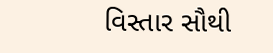વિસ્તાર સૌથી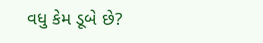વધુ કેમ ડૂબે છે?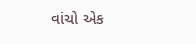વાંચો એક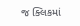જ ક્લિકમાં